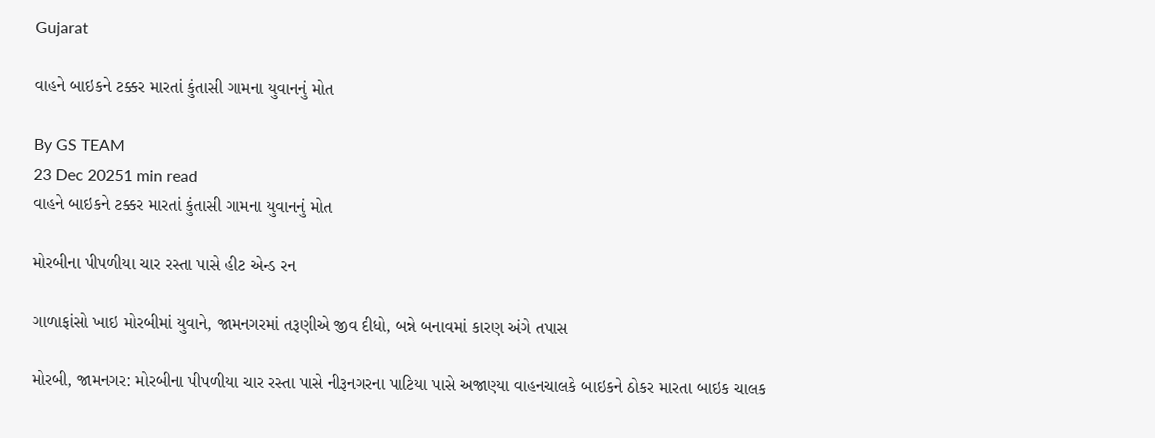Gujarat

વાહને બાઇકને ટક્કર મારતાં કુંતાસી ગામના યુવાનનું મોત

By GS TEAM
23 Dec 20251 min read
વાહને બાઇકને ટક્કર મારતાં કુંતાસી ગામના યુવાનનું મોત

મોરબીના પીપળીયા ચાર રસ્તા પાસે હીટ એન્ડ રન

ગાળાફાંસો ખાઇ મોરબીમાં યુવાને, જામનગરમાં તરૂણીએ જીવ દીધો, બન્ને બનાવમાં કારણ અંગે તપાસ

મોરબી, જામનગર: મોરબીના પીપળીયા ચાર રસ્તા પાસે નીરૂનગરના પાટિયા પાસે અજાણ્યા વાહનચાલકે બાઇકને ઠોકર મારતા બાઇક ચાલક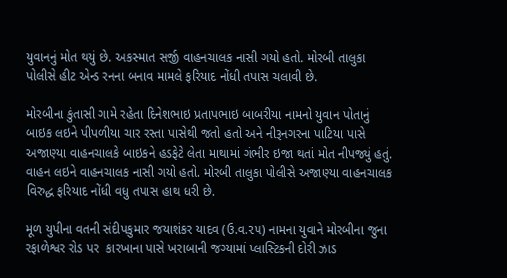યુવાનનું મોત થયું છે. અકસ્માત સર્જી વાહનચાલક નાસી ગયો હતો. મોરબી તાલુકા પોલીસે હીટ એન્ડ રનના બનાવ મામલે ફરિયાદ નોંધી તપાસ ચલાવી છે.

મોરબીના કુંતાસી ગામે રહેતા દિનેશભાઇ પ્રતાપભાઇ બાબરીયા નામનો યુવાન પોતાનું બાઇક લઇને પીપળીયા ચાર રસ્તા પાસેથી જતો હતો અને નીરૂનગરના પાટિયા પાસે અજાણ્યા વાહનચાલકે બાઇકને હડફેટે લેતા માથામાં ગંભીર ઇજા થતાં મોત નીપજ્યું હતું. વાહન લઇને વાહનચાલક નાસી ગયો હતો. મોરબી તાલુકા પોલીસે અજાણ્યા વાહનચાલક વિરુદ્ધ ફરિયાદ નોંધી વધુ તપાસ હાથ ધરી છે.

મૂળ યુપીના વતની સંદીપકુમાર જયાશંકર યાદવ (ઉ.વ.૨૫) નામના યુવાને મોરબીના જુના રફાળેશ્વર રોડ પર  કારખાના પાસે ખરાબાની જગ્યામાં પ્લાસ્ટિકની દોરી ઝાડ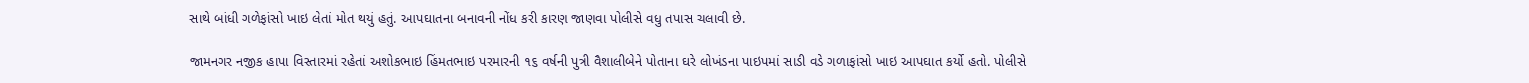સાથે બાંધી ગળેફાંસો ખાઇ લેતાં મોત થયું હતું. આપઘાતના બનાવની નોંધ કરી કારણ જાણવા પોલીસે વધુ તપાસ ચલાવી છે.

જામનગર નજીક હાપા વિસ્તારમાં રહેતાં અશોકભાઇ હિંમતભાઇ પરમારની ૧૬ વર્ષની પુત્રી વૈશાલીબેને પોતાના ઘરે લોખંડના પાઇપમાં સાડી વડે ગળાફાંસો ખાઇ આપઘાત કર્યો હતો. પોલીસે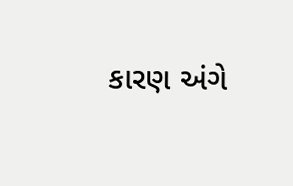કારણ અંગે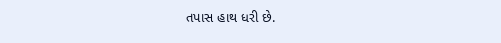તપાસ હાથ ધરી છે.